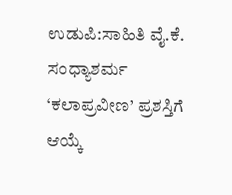ಉಡುಪಿ:ಸಾಹಿತಿ ವೈ.ಕೆ. ಸಂಧ್ಯಾಶರ್ಮ ‘ಕಲಾಪ್ರವೀಣ’ ಪ್ರಶಸ್ತಿಗೆ ಆಯ್ಕೆ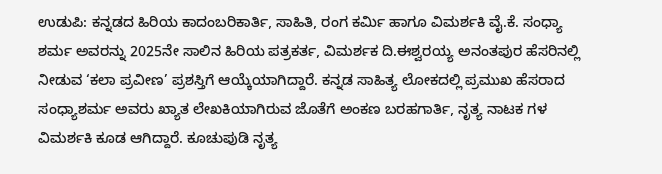ಉಡುಪಿ: ಕನ್ನಡದ ಹಿರಿಯ ಕಾದಂಬರಿಕಾರ್ತಿ, ಸಾಹಿತಿ, ರಂಗ ಕರ್ಮಿ ಹಾಗೂ ವಿಮರ್ಶಕಿ ವೈ.ಕೆ. ಸಂಧ್ಯಾ ಶರ್ಮ ಅವರನ್ನು 2025ನೇ ಸಾಲಿನ ಹಿರಿಯ ಪತ್ರಕರ್ತ, ವಿಮರ್ಶಕ ದಿ.ಈಶ್ವರಯ್ಯ ಅನಂತಪುರ ಹೆಸರಿನಲ್ಲಿ ನೀಡುವ ‘ಕಲಾ ಪ್ರವೀಣ’ ಪ್ರಶಸ್ತಿಗೆ ಆಯ್ಕೆಯಾಗಿದ್ದಾರೆ. ಕನ್ನಡ ಸಾಹಿತ್ಯ ಲೋಕದಲ್ಲಿ ಪ್ರಮುಖ ಹೆಸರಾದ ಸಂಧ್ಯಾಶರ್ಮ ಅವರು ಖ್ಯಾತ ಲೇಖಕಿಯಾಗಿರುವ ಜೊತೆಗೆ ಅಂಕಣ ಬರಹಗಾರ್ತಿ, ನೃತ್ಯ ನಾಟಕ ಗಳ ವಿಮರ್ಶಕಿ ಕೂಡ ಆಗಿದ್ದಾರೆ. ಕೂಚುಪುಡಿ ನೃತ್ಯ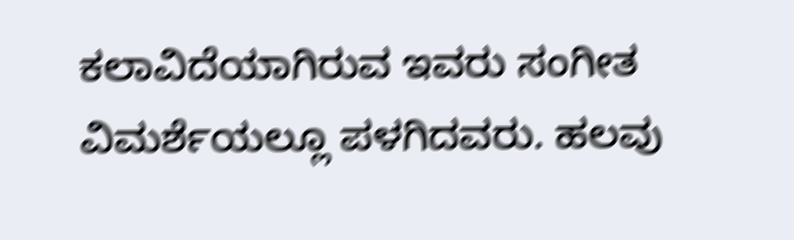ಕಲಾವಿದೆಯಾಗಿರುವ ಇವರು ಸಂಗೀತ ವಿಮರ್ಶೆಯಲ್ಲೂ ಪಳಗಿದವರು. ಹಲವು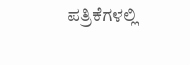ಪತ್ರಿಕೆಗಳಲ್ಲಿ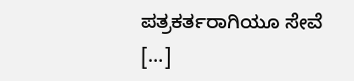ಪತ್ರಕರ್ತರಾಗಿಯೂ ಸೇವೆ […]